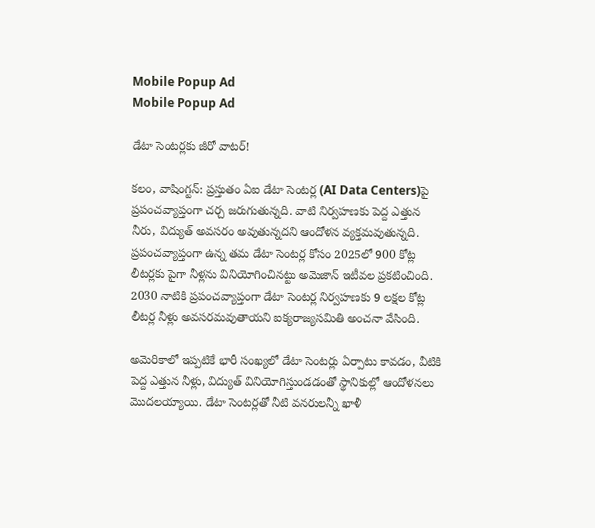Mobile Popup Ad
Mobile Popup Ad

డేటా సెంటర్లకు జీరో వాటర్!

కలం, వాషింగ్టన్: ప్రస్తుతం ఏఐ డేటా సెంటర్ల (AI Data Centers)పై ప్రపంచవ్యాప్తంగా చర్చ జరుగుతున్నది. వాటి నిర్వహణకు పెద్ద ఎత్తున నీరు, విద్యుత్ అవసరం అవుతున్నదని ఆందోళన వ్యక్తమవుతున్నది. ప్రపంచవ్యాప్తంగా ఉన్న తమ డేటా సెంటర్ల కోసం 2025లో 900 కోట్ల లీటర్లకు పైగా నీళ్లను వినియోగించినట్టు అమెజాన్ ఇటీవల ప్రకటించింది. 2030 నాటికి ప్రపంచవ్యాప్తంగా డేటా సెంటర్ల నిర్వహణకు 9 లక్షల కోట్ల లీటర్ల నీళ్లు అవసరమవుతాయని ఐక్యరాజ్యసమితి అంచనా వేసింది.

అమెరికాలో ఇప్పటికే భారీ సంఖ్యలో డేటా సెంటర్లు ఏర్పాటు కావడం, వీటికి పెద్ద ఎత్తున నీళ్లు, విద్యుత్ వినియోగిస్తుండడంతో స్థానికుల్లో ఆందోళనలు మొదలయ్యాయి. డేటా సెంటర్లతో నీటి వనరులన్నీ ఖాళీ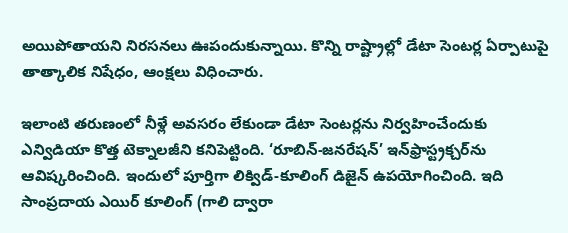అయిపోతాయని నిరసనలు ఊపందుకున్నాయి. కొన్ని రాష్ట్రాల్లో డేటా సెంటర్ల ఏర్పాటుపై తాత్కాలిక నిషేధం, ఆంక్షలు విధించారు.

ఇలాంటి తరుణంలో నీళ్లే అవసరం లేకుండా డేటా సెంటర్లను నిర్వహించేందుకు ఎన్విడియా కొత్త టెక్నాలజీని కనిపెట్టింది. ‘రూబిన్-జనరేషన్’ ఇన్‌ఫ్రాస్ట్రక్చర్‌ను ఆవిష్కరించింది. ఇందులో పూర్తిగా లిక్విడ్-కూలింగ్ డిజైన్‌ ఉపయోగించింది. ఇది సాంప్రదాయ ఎయిర్ కూలింగ్ (గాలి ద్వారా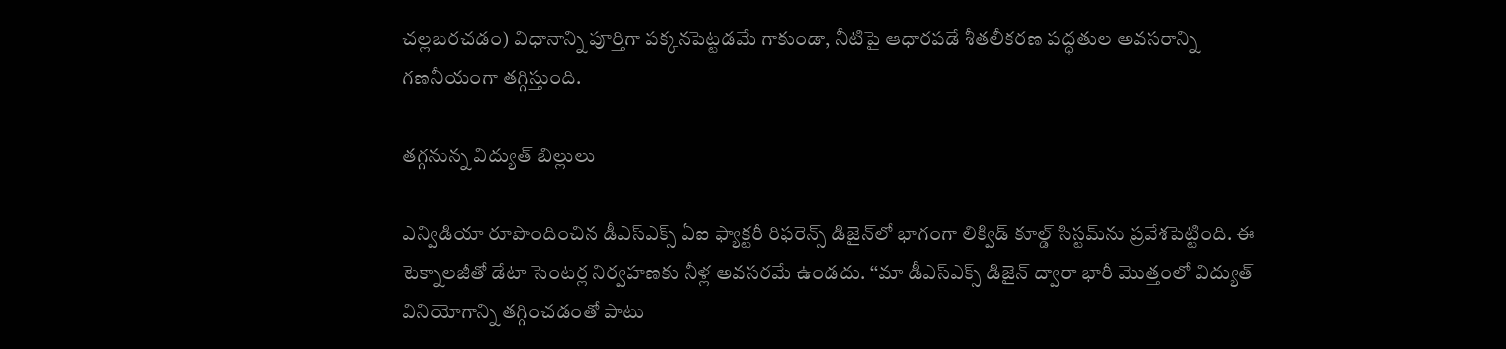చల్లబరచడం) విధానాన్ని పూర్తిగా పక్కనపెట్టడమే గాకుండా, నీటిపై ఆధారపడే శీతలీకరణ పద్ధతుల అవసరాన్ని గణనీయంగా తగ్గిస్తుంది.

తగ్గనున్న విద్యుత్ బిల్లులు

ఎన్విడియా రూపొందించిన డీఎస్‌ఎక్స్ ఏఐ ఫ్యాక్టరీ రిఫరెన్స్ డిజైన్‌లో భాగంగా లిక్విడ్ కూల్డ్‌ సిస్టమ్‌ను ప్రవేశపెట్టింది. ఈ టెక్నాలజీతో డేటా సెంటర్ల నిర్వహణకు నీళ్ల అవసరమే ఉండదు. ‘‘మా డీఎస్‌ఎక్స్ డిజైన్ ద్వారా భారీ మొత్తంలో విద్యుత్ వినియోగాన్ని తగ్గించడంతో పాటు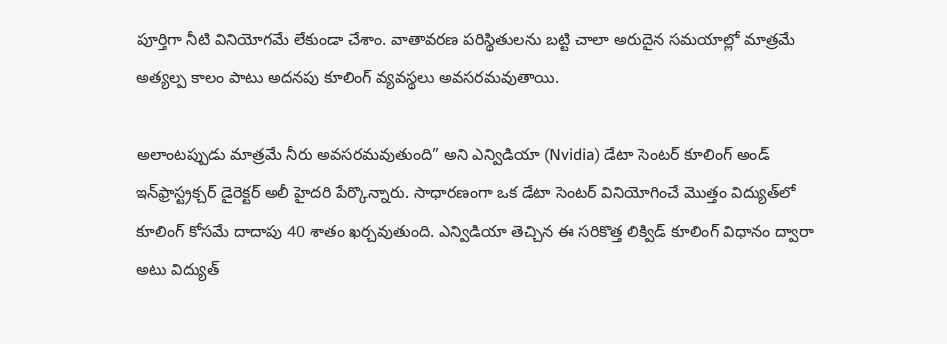పూర్తిగా నీటి వినియోగమే లేకుండా చేశాం. వాతావరణ పరిస్థితులను బట్టి చాలా అరుదైన సమయాల్లో మాత్రమే అత్యల్ప కాలం పాటు అదనపు కూలింగ్ వ్యవస్థలు అవసరమవుతాయి.

అలాంటప్పుడు మాత్రమే నీరు అవసరమవుతుంది” అని ఎన్విడియా (Nvidia) డేటా సెంటర్ కూలింగ్ అండ్ ఇన్‌ఫ్రాస్ట్రక్చర్ డైరెక్టర్ అలీ హైదరి పేర్కొన్నారు. సాధారణంగా ఒక డేటా సెంటర్ వినియోగించే మొత్తం విద్యుత్‌లో కూలింగ్ కోసమే దాదాపు 40 శాతం ఖర్చవుతుంది. ఎన్విడియా తెచ్చిన ఈ సరికొత్త లిక్విడ్ కూలింగ్ విధానం ద్వారా అటు విద్యుత్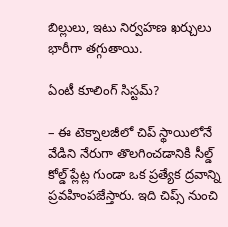బిల్లులు, ఇటు నిర్వహణ ఖర్చులు భారీగా తగ్గుతాయి.

ఏంటీ కూలింగ్ సిస్టమ్?

– ఈ టెక్నాలజీలో చిప్ స్థాయిలోనే వేడిని నేరుగా తొలగించడానికి సీల్డ్ కోల్డ్ ప్లేట్ల గుండా ఒక ప్రత్యేక ద్రవాన్ని ప్రవహింపజేస్తారు. ఇది చిప్స్ నుంచి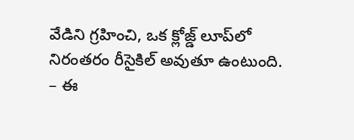వేడిని గ్రహించి, ఒక క్లోజ్డ్ లూప్‌లో నిరంతరం రీసైకిల్ అవుతూ ఉంటుంది.
– ఈ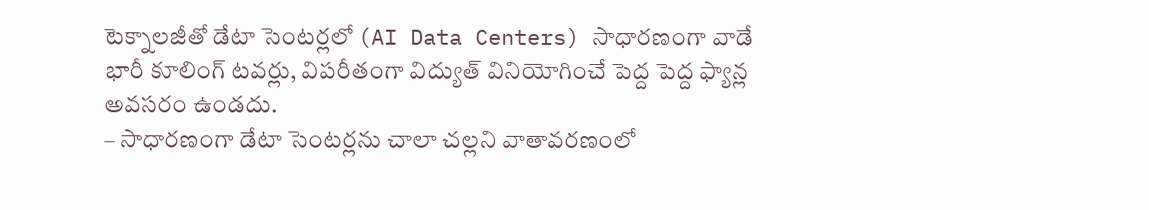టెక్నాలజీతో డేటా సెంటర్లలో (AI Data Centers) సాధారణంగా వాడే భారీ కూలింగ్ టవర్లు, విపరీతంగా విద్యుత్ వినియోగించే పెద్ద పెద్ద ఫ్యాన్ల అవసరం ఉండదు.
– సాధారణంగా డేటా సెంటర్లను చాలా చల్లని వాతావరణంలో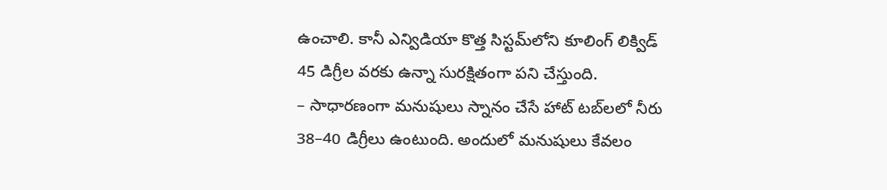ఉంచాలి. కానీ ఎన్విడియా కొత్త సిస్టమ్‌లోని కూలింగ్ లిక్విడ్ 45 డిగ్రీల వరకు ఉన్నా సురక్షితంగా పని చేస్తుంది.
– సాధారణంగా మనుషులు స్నానం చేసే హాట్ టబ్‌లలో నీరు 38–40 డిగ్రీలు ఉంటుంది. అందులో మనుషులు కేవలం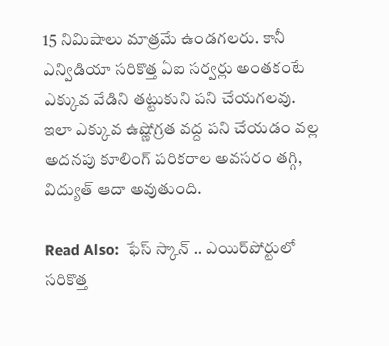15 నిమిషాలు మాత్రమే ఉండగలరు. కానీ ఎన్విడియా సరికొత్త ఏఐ సర్వర్లు అంతకంటే ఎక్కువ వేడిని తట్టుకుని పని చేయగలవు. ఇలా ఎక్కువ ఉష్ణోగ్రత వద్ద పని చేయడం వల్ల అదనపు కూలింగ్ పరికరాల అవసరం తగ్గి, విద్యుత్ ఆదా అవుతుంది.

Read Also:  ఫేస్ స్కాన్ .. ఎయిర్‌పోర్టులో సరికొత్త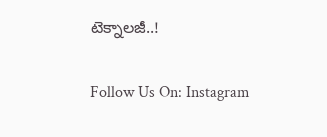టెక్నాలజీ..!

Follow Us On: Instagram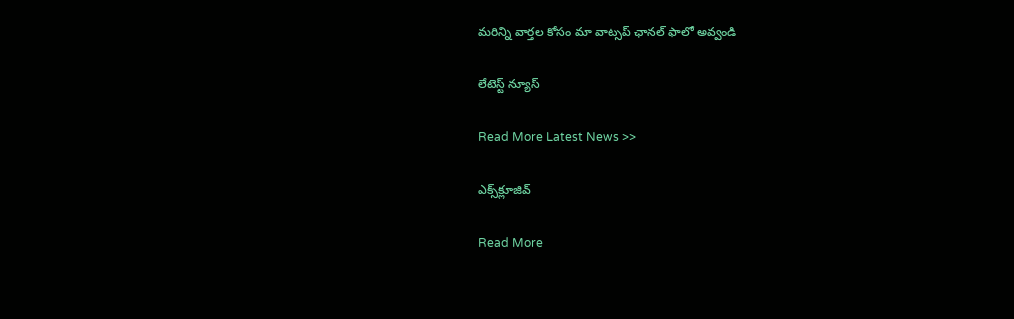మ‌రిన్ని వార్త‌ల కోసం మా వాట్స‌ప్ ఛాన‌ల్ ఫాలో అవ్వండి

లేటెస్ట్ న్యూస్‌

Read More Latest News >>

ఎక్స్‌క్లూజివ్‌

Read More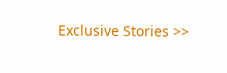Exclusive Stories >>